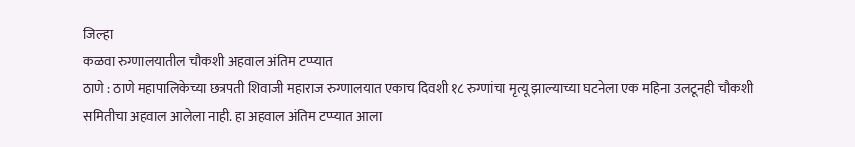जिल्हा
कळवा रुग्णालयातील चौकशी अहवाल अंतिम टप्प्यात
ठाणे : ठाणे महापालिकेच्या छत्रपती शिवाजी महाराज रुग्णालयात एकाच दिवशी १८ रुग्णांचा मृत्यू झाल्याच्या घटनेला एक महिना उलटूनही चौकशी समितीचा अहवाल आलेला नाही. हा अहवाल अंतिम टप्प्यात आला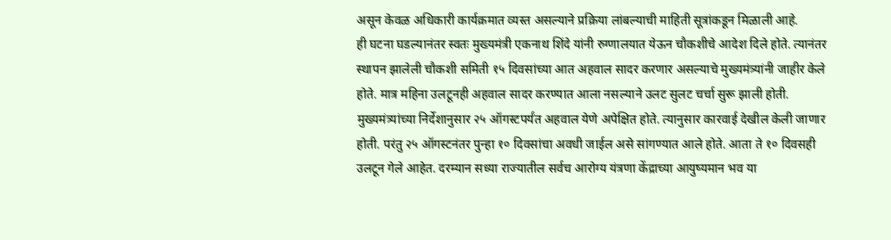असून केवळ अधिकारी कार्यक्रमात व्यस्त असल्याने प्रक्रिया लांबल्याची माहिती सूत्रांकडून मिळाली आहे.
ही घटना घडल्यानंतर स्वतः मुख्यमंत्री एकनाथ शिंदे यांनी रुग्णालयात येऊन चौकशीचे आदेश दिले होते. त्यानंतर स्थापन झालेली चौकशी समिती १५ दिवसांच्या आत अहवाल सादर करणार असल्याचे मुख्यमंत्र्यांनी जाहीर केले होते. मात्र महिना उलटूनही अहवाल सादर करण्यात आला नसल्याने उलट सुलट चर्चा सुरू झाली होती.
मुख्यमंत्र्यांच्या निर्देशानुसार २५ ऑगस्टपर्यंत अहवाल येणे अपेक्षित होते. त्यानुसार कारवाई देखील केली जाणार होती. परंतु २५ ऑगस्टनंतर पुन्हा १० दिवसांचा अवधी जाईल असे सांगण्यात आले होते. आता ते १० दिवसही उलटून गेले आहेत. दरम्यान सध्या राज्यातील सर्वच आरोग्य यंत्रणा केंद्राच्या आयुष्यमान भव या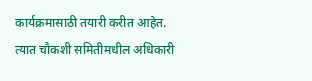कार्यक्रमासाठी तयारी करीत आहेत. त्यात चौकशी समितीमधील अधिकारी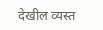देखील व्यस्त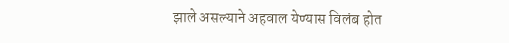झाले असल्याने अहवाल येण्यास विलंब होत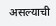असल्याची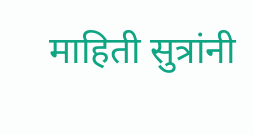माहिती सुत्रांनी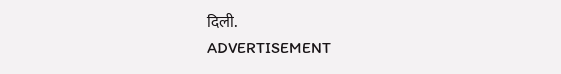दिली.
ADVERTISEMENT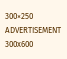300×250
ADVERTISEMENT 300x600